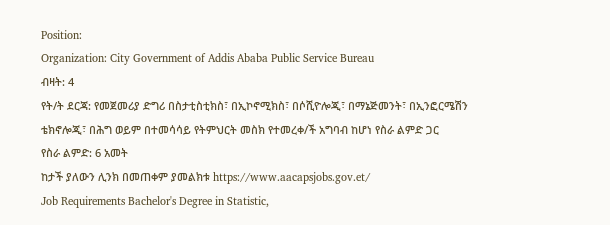Position:
Organization: City Government of Addis Ababa Public Service Bureau
ብዛት: 4
የት/ት ደርጃ: የመጀመሪያ ድግሪ በስታቲስቲክስ፣ በኢኮኖሚክስ፣ በሶሺዮሎጂ፣ በማኔጅመንት፣ በኢንፎርሜሽን ቴክኖሎጂ፣ በሕግ ወይም በተመሳሳይ የትምህርት መስክ የተመረቀ/ች አግባብ ከሆነ የስራ ልምድ ጋር
የስራ ልምድ: 6 አመት
ከታች ያለውን ሊንክ በመጠቀም ያመልክቱ https://www.aacapsjobs.gov.et/
Job Requirements Bachelor's Degree in Statistic,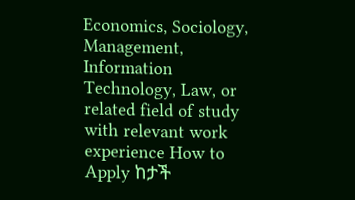Economics, Sociology, Management, Information Technology, Law, or related field of study with relevant work experience How to Apply ከታች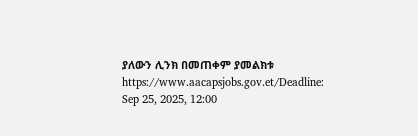ያለውን ሊንክ በመጠቀም ያመልክቱ https://www.aacapsjobs.gov.et/Deadline: Sep 25, 2025, 12:00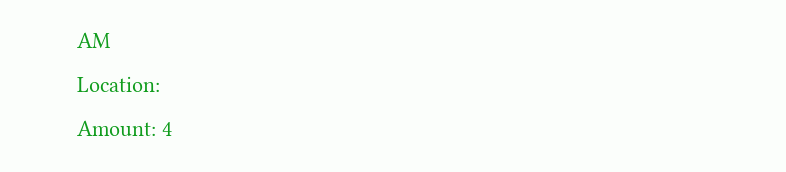AM
Location:
Amount: 4